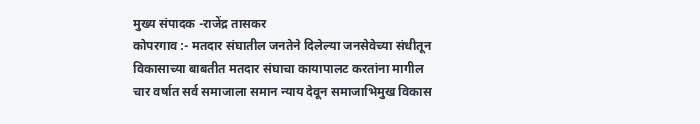मुख्य संपादक -राजेंद्र तासकर
कोपरगाव :- मतदार संघातील जनतेने दिलेल्या जनसेवेच्या संधीतून विकासाच्या बाबतीत मतदार संघाचा कायापालट करतांना मागील चार वर्षात सर्व समाजाला समान न्याय देवून समाजाभिमुख विकास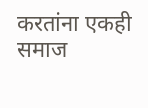करतांना एकही समाज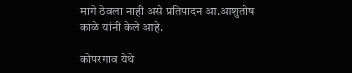मागे ठेवला नाही असे प्रतिपादन आ.आशुतोष काळे यांनी केले आहे.

कोपरगाव येथे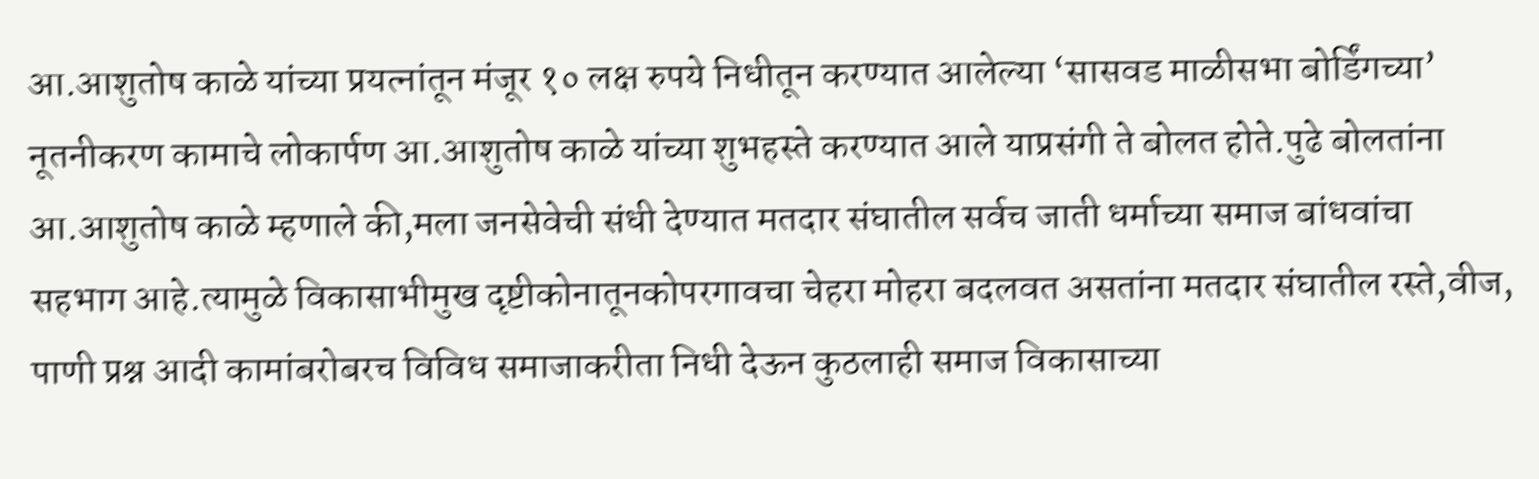आ.आशुतोष काळे यांच्या प्रयत्नांतून मंजूर १० लक्ष रुपये निधीतून करण्यात आलेल्या ‘सासवड माळीसभा बोर्डिंगच्या’ नूतनीकरण कामाचे लोकार्पण आ.आशुतोष काळे यांच्या शुभहस्ते करण्यात आले याप्रसंगी ते बोलत होते.पुढे बोलतांना आ.आशुतोष काळे म्हणाले की,मला जनसेवेची संधी देण्यात मतदार संघातील सर्वच जाती धर्माच्या समाज बांधवांचा सहभाग आहे.त्यामुळे विकासाभीमुख दृष्टीकोनातूनकोपरगावचा चेहरा मोहरा बदलवत असतांना मतदार संघातील रस्ते,वीज, पाणी प्रश्न आदी कामांबरोबरच विविध समाजाकरीता निधी देऊन कुठलाही समाज विकासाच्या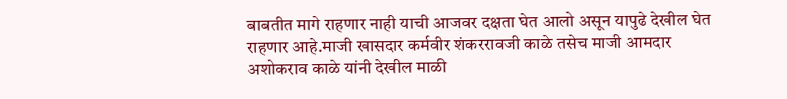बाबतीत मागे राहणार नाही याची आजवर दक्षता घेत आलो असून यापुढे देखील घेत राहणार आहे.माजी खासदार कर्मवीर शंकररावजी काळे तसेच माजी आमदार अशोकराव काळे यांनी देखील माळी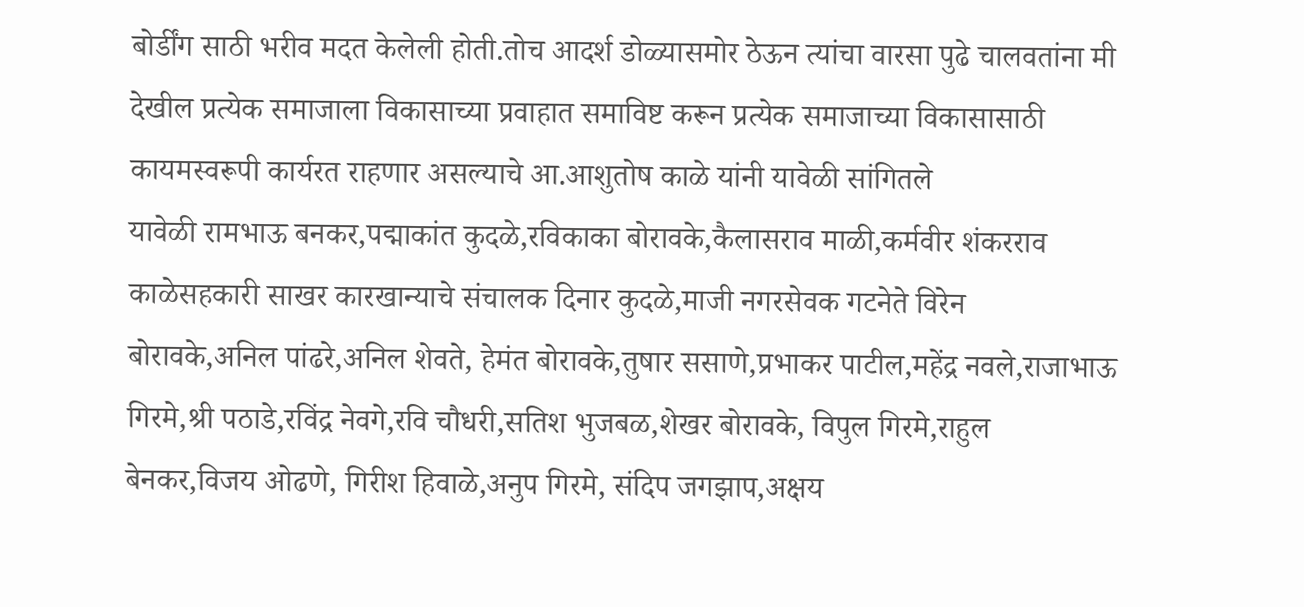बोर्डींग साठी भरीव मदत केलेली होती.तोच आदर्श डोळ्यासमोर ठेऊन त्यांचा वारसा पुढे चालवतांना मी देखील प्रत्येक समाजाला विकासाच्या प्रवाहात समाविष्ट करून प्रत्येक समाजाच्या विकासासाठी कायमस्वरूपी कार्यरत राहणार असल्याचे आ.आशुतोष काळे यांनी यावेळी सांगितले
यावेळी रामभाऊ बनकर,पद्माकांत कुदळे,रविकाका बोरावके,कैलासराव माळी,कर्मवीर शंकरराव काळेसहकारी साखर कारखान्याचे संचालक दिनार कुदळे,माजी नगरसेवक गटनेते विरेन बोरावके,अनिल पांढरे,अनिल शेवते, हेमंत बोरावके,तुषार ससाणे,प्रभाकर पाटील,महेंद्र नवले,राजाभाऊ गिरमे,श्री पठाडे,रविंद्र नेवगे,रवि चौधरी,सतिश भुजबळ,शेखर बोरावके, विपुल गिरमे,राहुल बेनकर,विजय ओढणे, गिरीश हिवाळे,अनुप गिरमे, संदिप जगझाप,अक्षय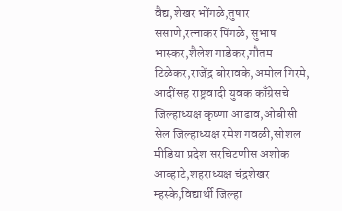वैद्य,शेखर भोंगळे,तुषार ससाणे,रत्नाकर पिंगळे, सुभाष भास्कर,शैलेश गाडेकर,गौतम टिळेकर,राजेंद्र बोरावके,अमोल गिरमे, आदींसह राष्ट्रवादी युवक काँग्रेसचे जिल्हाध्यक्ष कृष्णा आढाव,ओबीसी सेल जिल्हाध्यक्ष रमेश गवळी,सोशल मीडिया प्रदेश सरचिटणीस अशोक आव्हाटे,शहराध्यक्ष चंद्रशेखर म्हस्के,विद्यार्थी जिल्हा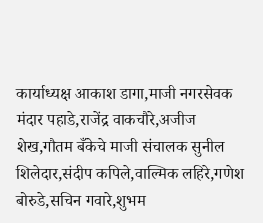कार्याध्यक्ष आकाश डागा,माजी नगरसेवक मंदार पहाडे,राजेंद्र वाकचौरे,अजीज शेख,गौतम बँकेचे माजी संचालक सुनील शिलेदार,संदीप कपिले,वाल्मिक लहिरे,गणेश बोरुडे,सचिन गवारे,शुभम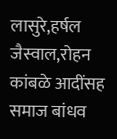लासुरे,हर्षल जैस्वाल,रोहन कांबळे आदींसह समाज बांधव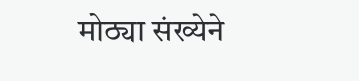मोठ्या संख्येने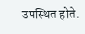उपस्थित होते.